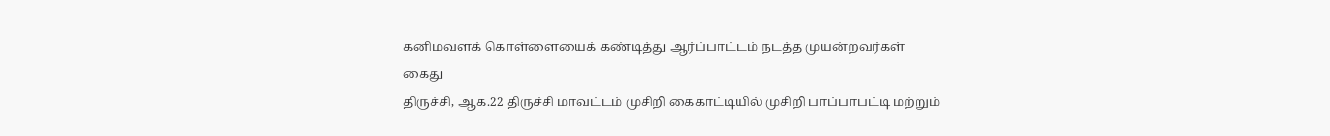கனிமவளக் கொள்ளையைக் கண்டித்து ஆர்ப்பாட்டம் நடத்த முயன்றவர்கள் கைது
திருச்சி, ஆக.22 திருச்சி மாவட்டம் முசிறி கைகாட்டியில் முசிறி பாப்பாபட்டி மற்றும்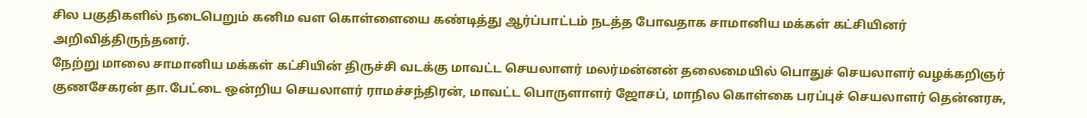சில பகுதிகளில் நடைபெறும் கனிம வள கொள்ளையை கண்டித்து ஆர்ப்பாட்டம் நடத்த போவதாக சாமானிய மக்கள் கட்சியினர் அறிவித்திருந்தனர்.
நேற்று மாலை சாமானிய மக்கள் கட்சியின் திருச்சி வடக்கு மாவட்ட செயலாளர் மலர்மன்னன் தலைமையில் பொதுச் செயலாளர் வழக்கறிஞர் குணசேகரன் தா.பேட்டை ஒன்றிய செயலாளர் ராமச்சந்திரன், மாவட்ட பொருளாளர் ஜோசப், மாநில கொள்கை பரப்புச் செயலாளர் தென்னரசு,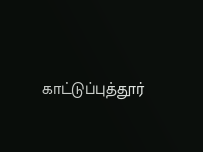காட்டுப்புத்தூர்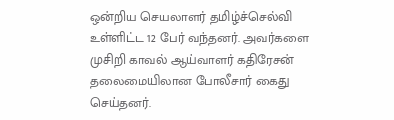ஒன்றிய செயலாளர் தமிழ்ச்செல்வி உள்ளிட்ட 12 பேர் வந்தனர். அவர்களை முசிறி காவல் ஆய்வாளர் கதிரேசன் தலைமையிலான போலீசார் கைது செய்தனர்.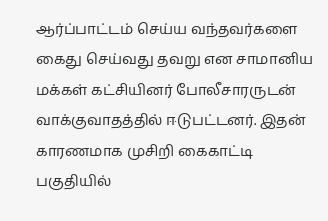ஆர்ப்பாட்டம் செய்ய வந்தவர்களை கைது செய்வது தவறு என சாமானிய மக்கள் கட்சியினர் போலீசாரருடன் வாக்குவாதத்தில் ஈடுபட்டனர். இதன் காரணமாக முசிறி கைகாட்டி பகுதியில்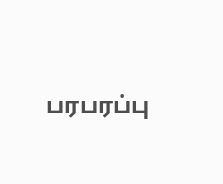பரபரப்பு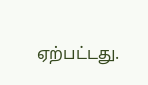ஏற்பட்டது.